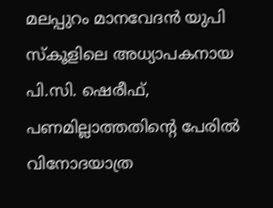മലപ്പുറം മാനവേദന്‍ യുപി സ്‌കൂളിലെ അധ്യാപകനായ പി.സി. ഷെരീഫ്, പണമില്ലാത്തതിന്റെ പേരിൽ വിനോദയാത്ര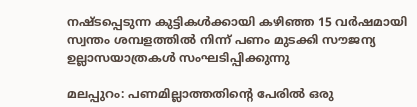നഷ്ടപ്പെടുന്ന കുട്ടികൾക്കായി കഴിഞ്ഞ 15 വർഷമായി സ്വന്തം ശമ്പളത്തിൽ നിന്ന് പണം മുടക്കി സൗജന്യ ഉല്ലാസയാത്രകൾ സംഘടിപ്പിക്കുന്നു

മലപ്പുറം: പണമില്ലാത്തതിന്റെ പേരില്‍ ഒരു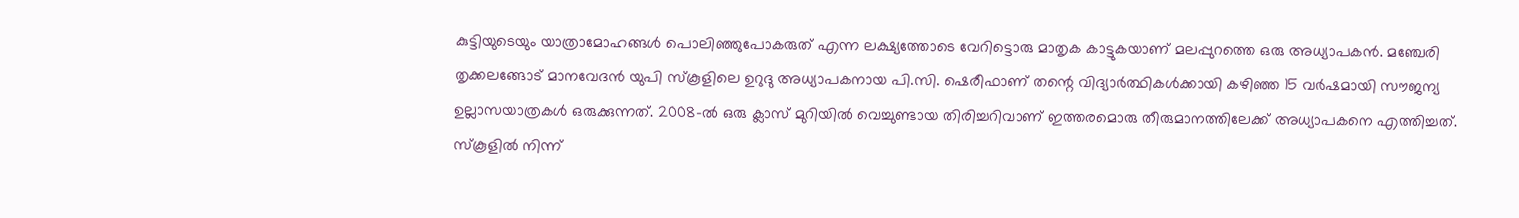കുട്ടിയുടെയും യാത്രാമോഹങ്ങള്‍ പൊലിഞ്ഞുപോകരുത് എന്ന ലക്ഷ്യത്തോടെ വേറിട്ടൊരു മാതൃക കാട്ടുകയാണ് മലപ്പുറത്തെ ഒരു അധ്യാപകന്‍. മഞ്ചേരി തൃക്കലങ്ങോട് മാനവേദന്‍ യുപി സ്‌കൂളിലെ ഉറുദു അധ്യാപകനായ പി.സി. ഷെരീഫാണ് തന്റെ വിദ്യാര്‍ത്ഥികള്‍ക്കായി കഴിഞ്ഞ 15 വര്‍ഷമായി സൗജന്യ ഉല്ലാസയാത്രകള്‍ ഒരുക്കുന്നത്. 2008-ല്‍ ഒരു ക്ലാസ് മുറിയില്‍ വെച്ചുണ്ടായ തിരിച്ചറിവാണ് ഇത്തരമൊരു തീരുമാനത്തിലേക്ക് അധ്യാപകനെ എത്തിച്ചത്. സ്‌കൂളില്‍ നിന്ന്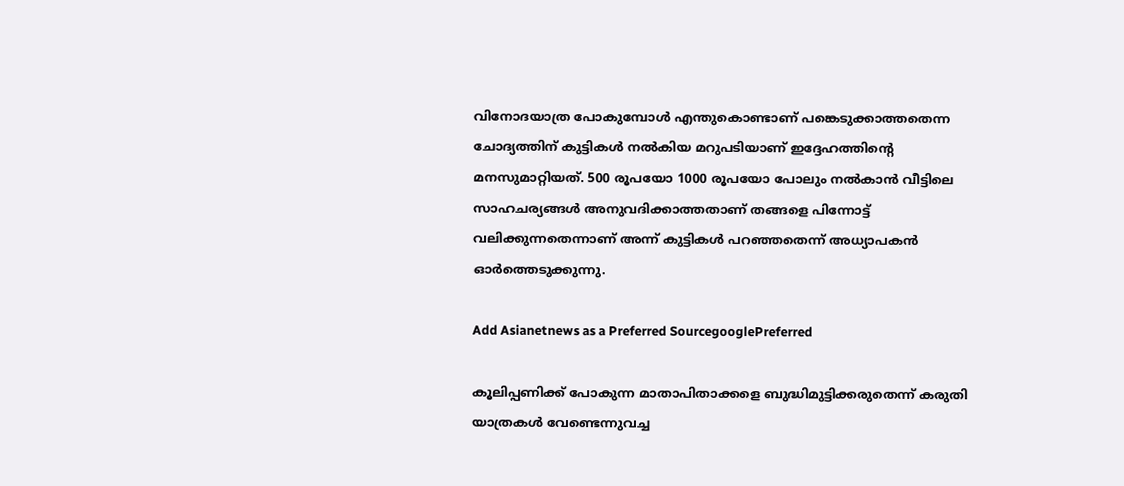വിനോദയാത്ര പോകുമ്പോള്‍ എന്തുകൊണ്ടാണ് പങ്കെടുക്കാത്തതെന്ന ചോദ്യത്തിന് കുട്ടികൾ നൽകിയ മറുപടിയാണ് ഇദ്ദേഹത്തിൻ്റെ മനസുമാറ്റിയത്. 500 രൂപയോ 1000 രൂപയോ പോലും നല്‍കാന്‍ വീട്ടിലെ സാഹചര്യങ്ങള്‍ അനുവദിക്കാത്തതാണ് തങ്ങളെ പിന്നോട്ട് വലിക്കുന്നതെന്നാണ് അന്ന് കുട്ടികൾ പറഞ്ഞതെന്ന് അധ്യാപകൻ ഓർത്തെടുക്കുന്നു.

Add Asianetnews as a Preferred SourcegooglePreferred

കൂലിപ്പണിക്ക് പോകുന്ന മാതാപിതാക്കളെ ബുദ്ധിമുട്ടിക്കരുതെന്ന് കരുതി യാത്രകള്‍ വേണ്ടെന്നുവച്ച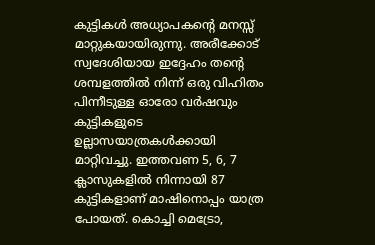കുട്ടികൾ അധ്യാപകന്റെ മനസ്സ് മാറ്റുകയായിരുന്നു. അരീക്കോട് സ്വദേശിയായ ഇദ്ദേഹം തന്റെ ശമ്പളത്തില്‍ നിന്ന് ഒരു വിഹിതം പിന്നീടുള്ള ഓരോ വര്‍ഷവും കുട്ടികളുടെ ഉല്ലാസയാത്രകൾക്കായി മാറ്റിവച്ചു. ഇത്തവണ 5, 6, 7 ക്ലാസുകളില്‍ നിന്നായി 87 കുട്ടികളാണ് മാഷിനൊപ്പം യാത്ര പോയത്. കൊച്ചി മെട്രോ,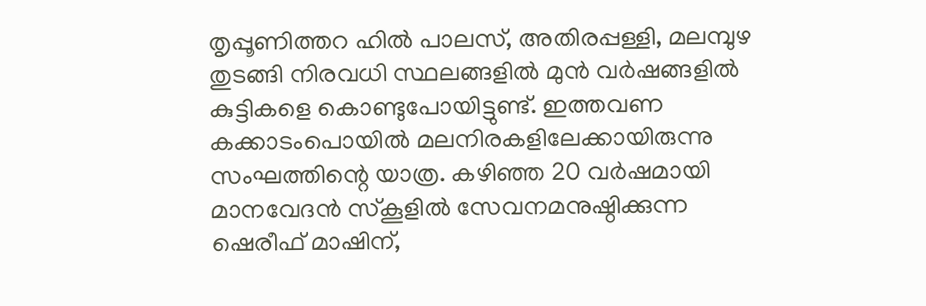തൃപ്പൂണിത്തറ ഹില്‍ പാലസ്, അതിരപ്പള്ളി, മലമ്പുഴ തുടങ്ങി നിരവധി സ്ഥലങ്ങളില്‍ മുന്‍ വര്‍ഷങ്ങളില്‍ കുട്ടികളെ കൊണ്ടുപോയിട്ടുണ്ട്. ഇത്തവണ കക്കാടംപൊയില്‍ മലനിരകളിലേക്കായിരുന്നു സംഘത്തിന്റെ യാത്ര. കഴിഞ്ഞ 20 വര്‍ഷമായി മാനവേദന്‍ സ്‌കൂളില്‍ സേവനമനുഷ്ഠിക്കുന്ന ഷെരീഫ് മാഷിന്,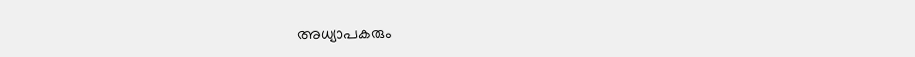അധ്യാപകരും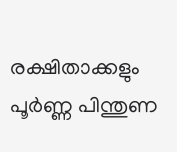രക്ഷിതാക്കളും പൂര്‍ണ്ണ പിന്തുണ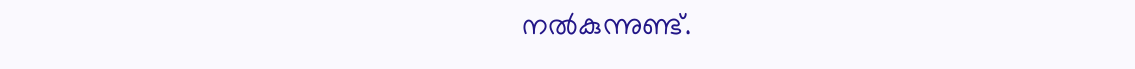നല്‍കുന്നുണ്ട്.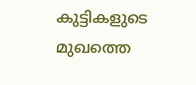കുട്ടികളുടെ മുഖത്തെ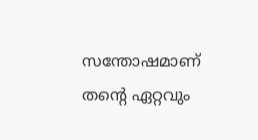സന്തോഷമാണ് തന്റെ ഏറ്റവും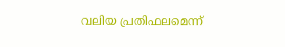വലിയ പ്രതിഫലമെന്ന്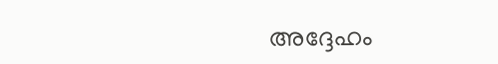അദ്ദേഹം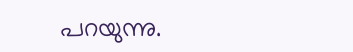പറയുന്നു.